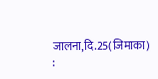जालना,दि.25(जिमाका) :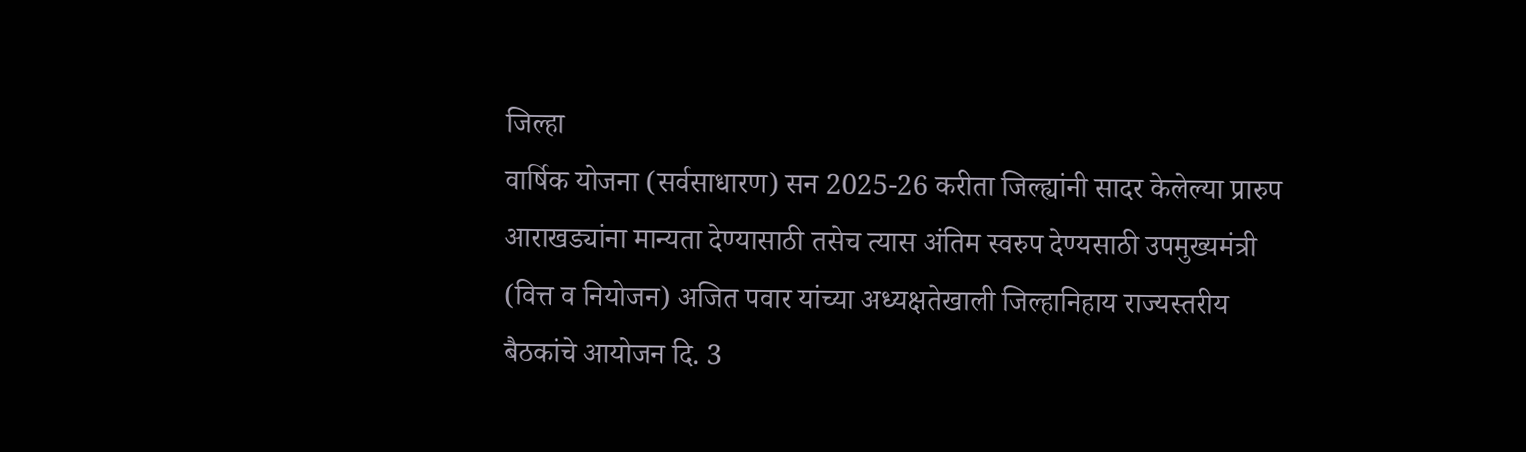जिल्हा
वार्षिक योजना (सर्वसाधारण) सन 2025-26 करीता जिल्ह्यांनी सादर केलेल्या प्रारुप
आराखड्यांना मान्यता देण्यासाठी तसेच त्यास अंतिम स्वरुप देण्यसाठी उपमुख्यमंत्री
(वित्त व नियोजन) अजित पवार यांच्या अध्यक्षतेखाली जिल्हानिहाय राज्यस्तरीय
बैठकांचे आयोजन दि. 3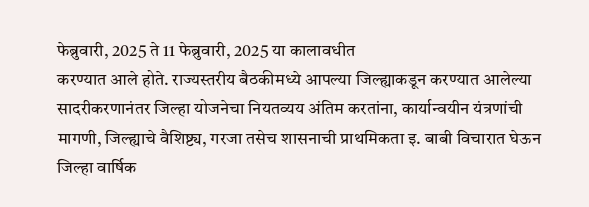फेब्रुवारी, 2025 ते 11 फेब्रुवारी, 2025 या कालावधीत
करण्यात आले होते. राज्यस्तरीय बैठकीमध्ये आपल्या जिल्ह्याकडून करण्यात आलेल्या
सादरीकरणानंतर जिल्हा योजनेचा नियतव्यय अंतिम करतांना, कार्यान्वयीन यंत्रणांची
मागणी, जिल्ह्याचे वैशिष्ट्य, गरजा तसेच शासनाची प्राथमिकता इ. बाबी विचारात घेऊन
जिल्हा वार्षिक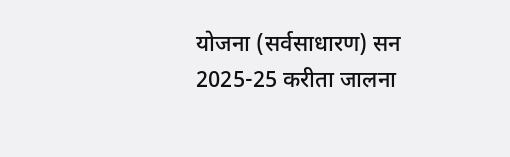योजना (सर्वसाधारण) सन 2025-25 करीता जालना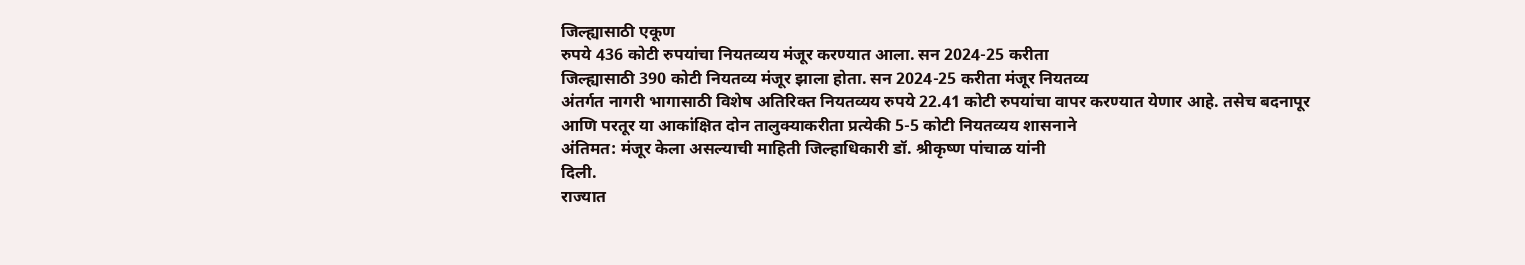जिल्ह्यासाठी एकूण
रुपये 436 कोटी रुपयांचा नियतव्यय मंजूर करण्यात आला. सन 2024-25 करीता
जिल्ह्यासाठी 390 कोटी नियतव्य मंजूर झाला होता. सन 2024-25 करीता मंजूर नियतव्य
अंतर्गत नागरी भागासाठी विशेष अतिरिक्त नियतव्यय रुपये 22.41 कोटी रुपयांचा वापर करण्यात येणार आहे. तसेच बदनापूर
आणि परतूर या आकांक्षित दोन तालुक्याकरीता प्रत्येकी 5-5 कोटी नियतव्यय शासनाने
अंतिमत: मंजूर केला असल्याची माहिती जिल्हाधिकारी डॉ. श्रीकृष्ण पांचाळ यांनी
दिली.
राज्यात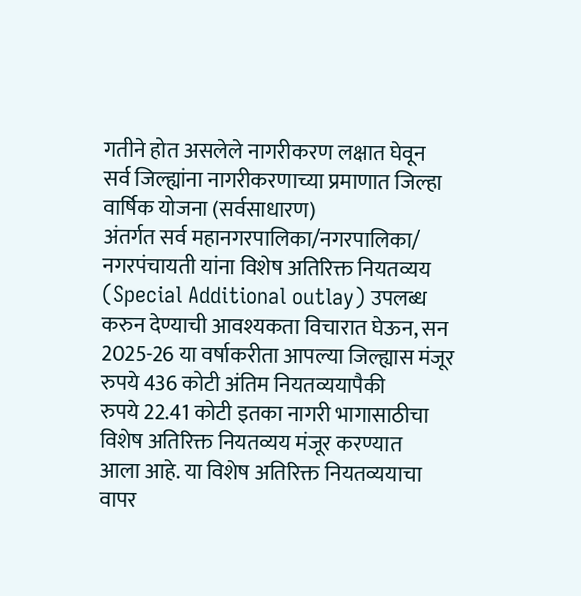गतीने होत असलेले नागरीकरण लक्षात घेवून
सर्व जिल्ह्यांना नागरीकरणाच्या प्रमाणात जिल्हा वार्षिक योजना (सर्वसाधारण)
अंतर्गत सर्व महानगरपालिका/नगरपालिका/ नगरपंचायती यांना विशेष अतिरिक्त नियतव्यय
(Special Additional outlay) उपलब्ध करुन देण्याची आवश्यकता विचारात घेऊन, सन
2025-26 या वर्षाकरीता आपल्या जिल्ह्यास मंजूर रुपये 436 कोटी अंतिम नियतव्ययापैकी
रुपये 22.41 कोटी इतका नागरी भागासाठीचा विशेष अतिरिक्त नियतव्यय मंजूर करण्यात
आला आहे. या विशेष अतिरिक्त नियतव्ययाचा वापर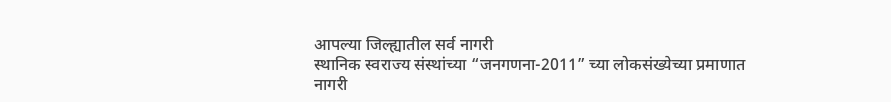आपल्या जिल्ह्यातील सर्व नागरी
स्थानिक स्वराज्य संस्थांच्या “जनगणना-2011” च्या लोकसंख्येच्या प्रमाणात
नागरी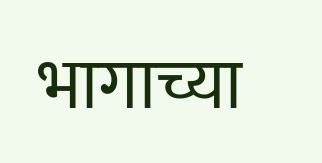भागाच्या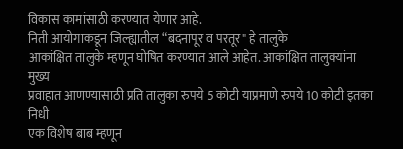विकास कामांसाठी करण्यात येणार आहे.
निती आयोगाकडून जिल्ह्यातील “बदनापूर व परतूर" हे तालुके
आकांक्षित तालुके म्हणून घोषित करण्यात आले आहेत. आकांक्षित तालुक्यांना मुख्य
प्रवाहात आणण्यासाठी प्रति तालुका रुपये 5 कोटी याप्रमाणे रुपये 10 कोटी इतका निधी
एक विशेष बाब म्हणून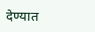देण्यात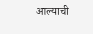आल्याची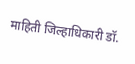माहिती जिल्हाधिकारी डॉ.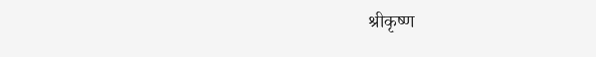श्रीकृष्ण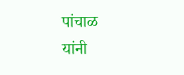पांचाळ
यांनी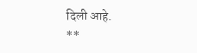दिली आहे.
**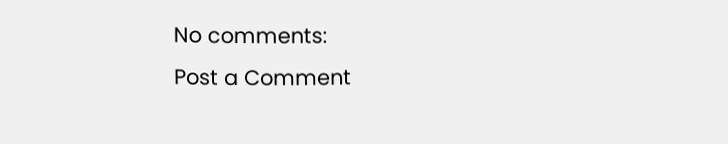No comments:
Post a Comment